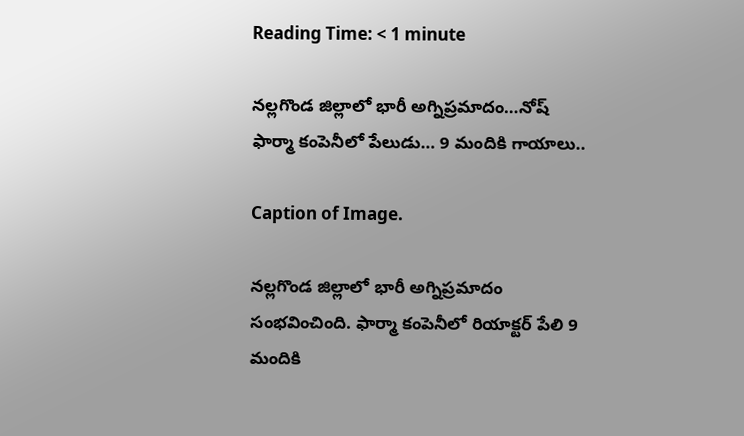Reading Time: < 1 minute

నల్లగొండ జిల్లాలో భారీ అగ్నిప్రమాదం…నోష్ ఫార్మా కంపెనీలో పేలుడు… 9 మందికి గాయాలు..

Caption of Image.

నల్లగొండ జిల్లాలో భారీ అగ్నిప్రమాదం సంభవించింది. ఫార్మా కంపెనీలో రియాక్టర్ పేలి 9 మందికి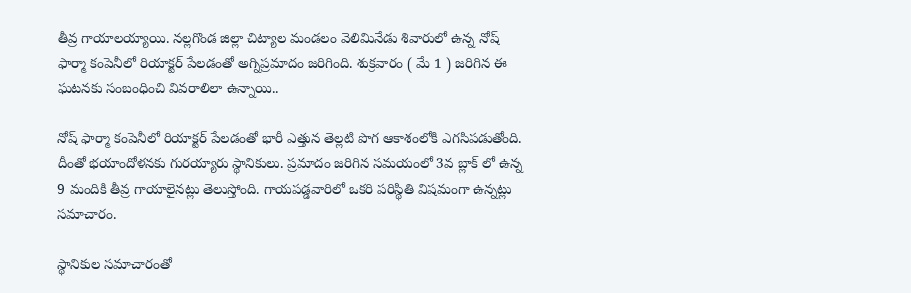తీవ్ర గాయాలయ్యాయి. నల్లగొండ జిల్లా చిట్యాల మండలం వెలిమినేడు శివారులో ఉన్న నోష్ ఫార్మా కంపెనీలో రియాక్టర్ పేలడంతో అగ్నిప్రమాదం జరిగింది. శుక్రవారం ( మే 1 ) జరిగిన ఈ ఘటనకు సంబంధించి వివరాలిలా ఉన్నాయి..

నోష్ ఫార్మా కంపెనీలో రియాక్టర్ పేలడంతో భారీ ఎత్తున తెల్లటి పొగ ఆకాశంలోకి ఎగసిపడుతోంది. దీంతో భయాందోళనకు గురయ్యారు స్థానికులు. ప్రమాదం జరిగిన సమయంలో 3వ బ్లాక్ లో ఉన్న 9 మందికి తీవ్ర గాయాలైనట్లు తెలుస్తోంది. గాయపడ్డవారిలో ఒకరి పరిస్థితి విషమంగా ఉన్నట్లు సమాచారం.

స్థానికుల సమాచారంతో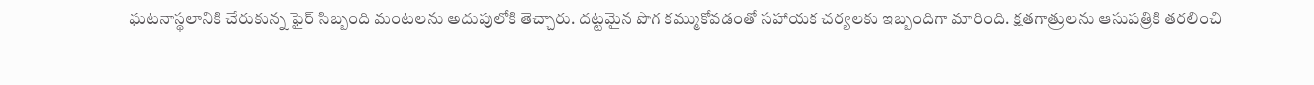ఘటనాస్థలానికి చేరుకున్న ఫైర్ సిబ్బంది మంటలను అదుపులోకి తెచ్చారు. దట్టమైన పొగ కమ్ముకోవడంతో సహాయక చర్యలకు ఇబ్బందిగా మారింది. క్షతగాత్రులను ఆసుపత్రికి తరలించి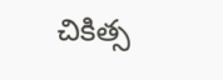చికిత్స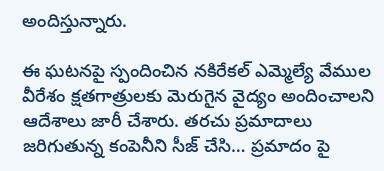అందిస్తున్నారు.

ఈ ఘటనపై స్పందించిన నకిరేకల్ ఎమ్మెల్యే వేముల వీరేశం క్షతగాత్రులకు మెరుగైన వైద్యం అందించాలని ఆదేశాలు జారీ చేశారు. తరచు ప్రమాదాలు జరిగుతున్న కంపెనీని సీజ్ చేసి… ప్రమాదం పై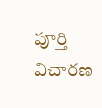పూర్తి విచారణ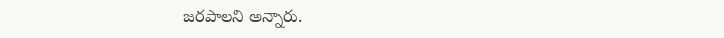జరపాలని అన్నారు.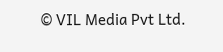© VIL Media Pvt Ltd.